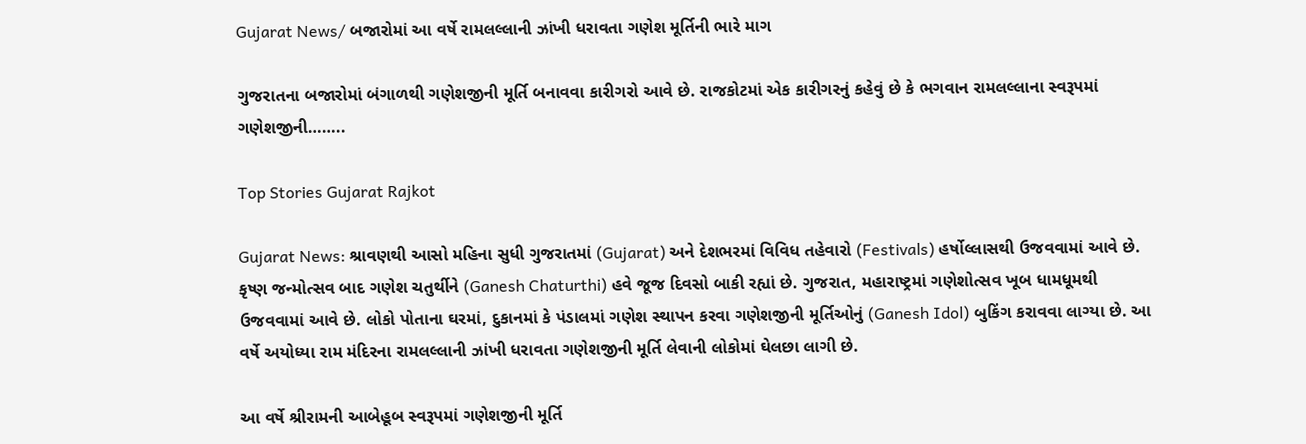Gujarat News/ બજારોમાં આ વર્ષે રામલલ્લાની ઝાંખી ધરાવતા ગણેશ મૂર્તિની ભારે માગ

ગુજરાતના બજારોમાં બંગાળથી ગણેશજીની મૂર્તિ બનાવવા કારીગરો આવે છે. રાજકોટમાં એક કારીગરનું કહેવું છે કે ભગવાન રામલલ્લાના સ્વરૂપમાં ગણેશજીની……..

Top Stories Gujarat Rajkot

Gujarat News: શ્રાવણથી આસો મહિના સુધી ગુજરાતમાં (Gujarat) અને દેશભરમાં વિવિધ તહેવારો (Festivals) હર્ષોલ્લાસથી ઉજવવામાં આવે છે. કૃષ્ણ જન્મોત્સવ બાદ ગણેશ ચતુર્થીને (Ganesh Chaturthi) હવે જૂજ દિવસો બાકી રહ્યાં છે. ગુજરાત, મહારાષ્ટ્રમાં ગણેશોત્સવ ખૂબ ધામધૂમથી ઉજવવામાં આવે છે. લોકો પોતાના ઘરમાં, દુકાનમાં કે પંડાલમાં ગણેશ સ્થાપન કરવા ગણેશજીની મૂર્તિઓનું (Ganesh Idol) બુકિંગ કરાવવા લાગ્યા છે. આ વર્ષે અયોધ્યા રામ મંદિરના રામલલ્લાની ઝાંખી ધરાવતા ગણેશજીની મૂર્તિ લેવાની લોકોમાં ઘેલછા લાગી છે.

આ વર્ષે શ્રીરામની આબેહૂબ સ્વરૂપમાં ગણેશજીની મૂર્તિ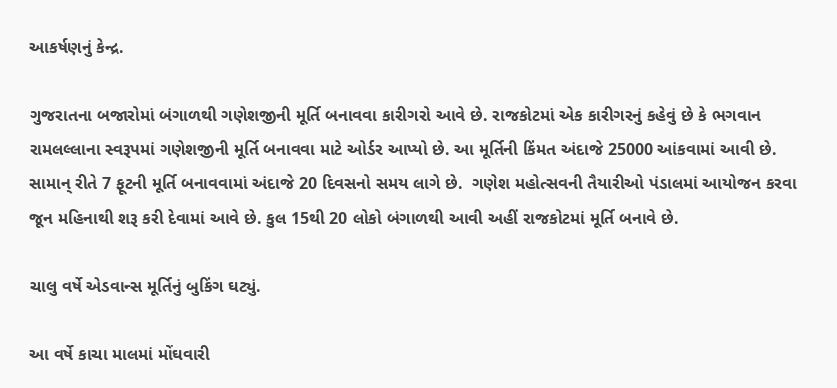આકર્ષણનું કેન્દ્ર.

ગુજરાતના બજારોમાં બંગાળથી ગણેશજીની મૂર્તિ બનાવવા કારીગરો આવે છે. રાજકોટમાં એક કારીગરનું કહેવું છે કે ભગવાન રામલલ્લાના સ્વરૂપમાં ગણેશજીની મૂર્તિ બનાવવા માટે ઓર્ડર આપ્યો છે. આ મૂર્તિની કિંમત અંદાજે 25000 આંકવામાં આવી છે. સામાન્ રીતે 7 ફૂટની મૂર્તિ બનાવવામાં અંદાજે 20 દિવસનો સમય લાગે છે.  ગણેશ મહોત્સવની તૈયારીઓ પંડાલમાં આયોજન કરવા જૂન મહિનાથી શરૂ કરી દેવામાં આવે છે. કુલ 15થી 20 લોકો બંગાળથી આવી અહીં રાજકોટમાં મૂર્તિ બનાવે છે.

ચાલુ વર્ષે એડવાન્સ મૂર્તિનું બુકિંગ ઘટ્યું.

આ વર્ષે કાચા માલમાં મોંઘવારી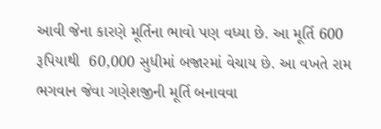આવી જેના કારણે મૂર્તિના ભાવો પણ વધ્યા છે. આ મૂર્તિ 600 રૂપિયાથી  60,000 સુધીમાં બજારમાં વેચાય છે. આ વખતે રામ ભગવાન જેવા ગણેશજીની મૂર્તિ બનાવવા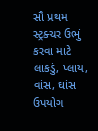સૌ પ્રથમ સ્ટ્રક્ચર ઉભું કરવા માટે લાકડું, પ્લાય, વાંસ, ઘાંસ ઉપયોગ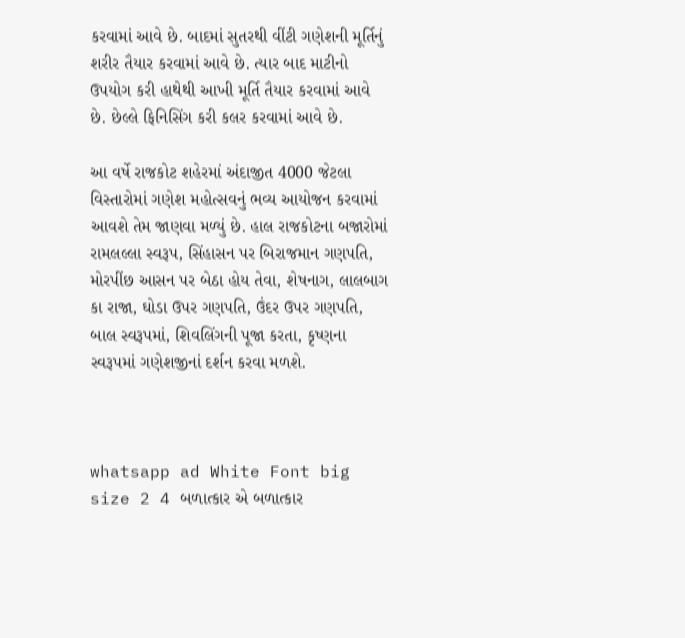કરવામાં આવે છે. બાદમાં સુતરથી વીંટી ગણેશની મૂર્તિનું શરીર તૈયાર કરવામાં આવે છે. ત્યાર બાદ માટીનો ઉપયોગ કરી હાથેથી આખી મૂર્તિ તૈયાર કરવામાં આવે છે. છેલ્લે ફિનિસિંગ કરી કલર કરવામાં આવે છે.

આ વર્ષે રાજકોટ શહેરમાં અંદાજીત 4000 જેટલા વિસ્તારોમાં ગણેશ મહોત્સવનું ભવ્ય આયોજન કરવામાં આવશે તેમ જાણવા મળ્યું છે. હાલ રાજકોટના બજારોમાં રામલલ્લા સ્વરૂપ, સિંહાસન પર બિરાજમાન ગણપતિ,  મોરપીંછ આસન પર બેઠા હોય તેવા, શેષનાગ, લાલબાગ કા રાજા, ઘોડા ઉપર ગણપતિ, ઉંદર ઉપર ગણપતિ, બાલ સ્વરૂપમાં, શિવલિંગની પૂજા કરતા, કૃષ્ણના સ્વરૂપમાં ગણેશજીનાં દર્શન કરવા મળશે.



whatsapp ad White Font big size 2 4 બળાત્કાર એ બળાત્કાર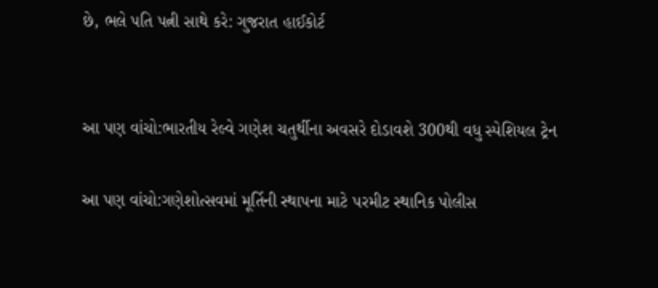છે, ભલે પતિ પત્ની સાથે કરે: ગુજરાત હાઈકોર્ટ


આ પણ વાંચો:ભારતીય રેલ્વે ગણેશ ચતુર્થીના અવસરે દોડાવશે 300થી વધુ સ્પેશિયલ ટ્રેન

આ પણ વાંચો:ગણેશોત્સવમાં મૂર્તિની સ્થાપના માટે પરમીટ સ્થાનિક પોલીસ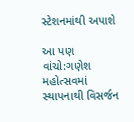સ્ટેશનમાંથી અપાશે

આ પણ વાંચો:ગણેશ મહોત્સવમાં સ્થાપનાથી વિસર્જન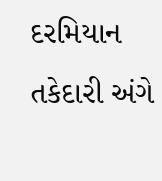દરમિયાન તકેદારી અંગે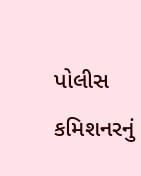પોલીસ કમિશનરનું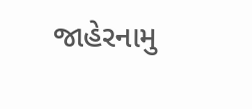જાહેરનામુ